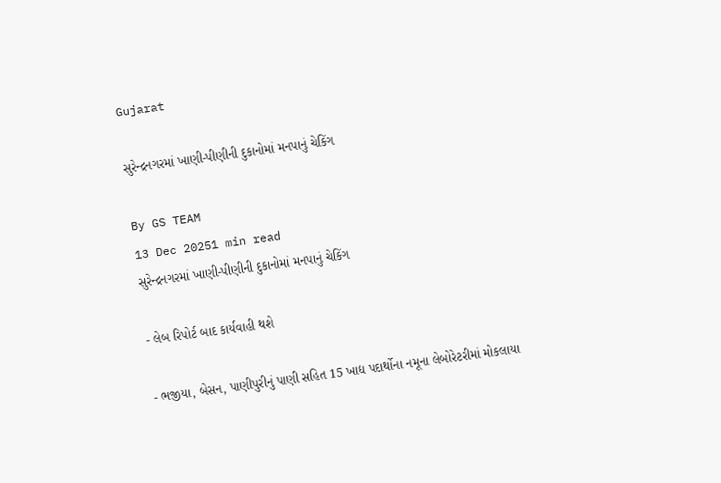Gujarat

સુરેન્દ્રનગરમાં ખાણી-પીણીની દુકાનોમાં મનપાનું ચેકિંગ

By GS TEAM
13 Dec 20251 min read
સુરેન્દ્રનગરમાં ખાણી-પીણીની દુકાનોમાં મનપાનું ચેકિંગ

- લેબ રિપોર્ટ બાદ કાર્યવાહી થશે

- ભજીયા, બેસન, પાણીપુરીનું પાણી સહિત 15 ખાદ્ય પદાર્થોના નમૂના લેબોરેટરીમાં મોકલાયા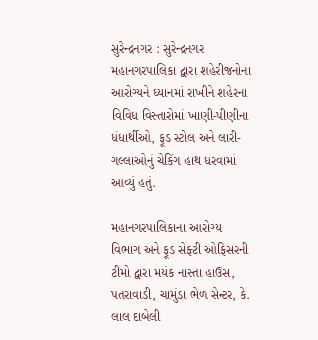સુરેન્દ્રનગર : સુરેન્દ્રનગર મહાનગરપાલિકા દ્વારા શહેરીજનોના આરોગ્યને ધ્યાનમાં રાખીને શહેરના વિવિધ વિસ્તારોમાં ખાણી-પીણીના ધંધાર્થીઓ, ફૂડ સ્ટોલ અને લારી-ગલ્લાઓનું ચેકિંગ હાથ ધરવામાં આવ્યું હતું.

મહાનગરપાલિકાના આરોગ્ય વિભાગ અને ફૂડ સેફ્ટી ઓફિસરની ટીમો દ્વારા મયંક નાસ્તા હાઉસ, પતરાવાડી, ચામુંડા ભેળ સેન્ટર, કે. લાલ દાબેલી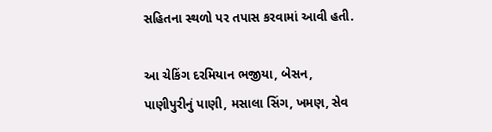સહિતના સ્થળો પર તપાસ કરવામાં આવી હતી.

આ ચેકિંગ દરમિયાન ભજીયા, બેસન, પાણીપુરીનું પાણી, મસાલા સિંગ, ખમણ, સેવ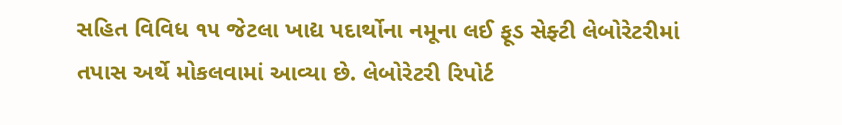સહિત વિવિધ ૧૫ જેટલા ખાદ્ય પદાર્થોના નમૂના લઈ ફૂડ સેફ્ટી લેબોરેટરીમાં તપાસ અર્થે મોકલવામાં આવ્યા છે. લેબોરેટરી રિપોર્ટ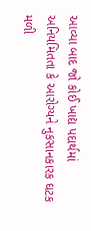આવ્યા બાદ જો કોઈ ખાદ્ય પદાર્થમાં અનિયમિતતા કે આરોગ્યને નુકસાનકારક ઘટક મળી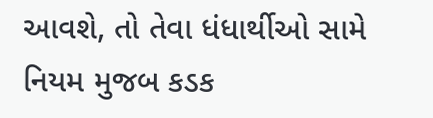આવશે, તો તેવા ધંધાર્થીઓ સામે નિયમ મુજબ કડક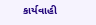કાર્યવાહી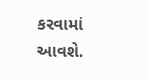કરવામાં આવશે.